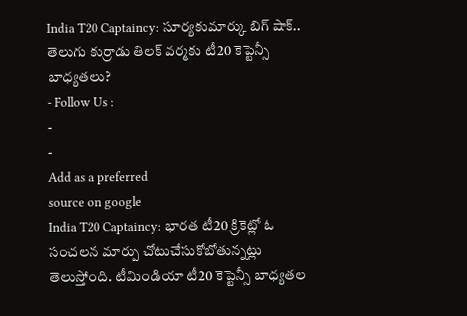India T20 Captaincy: సూర్యకుమార్కు బిగ్ షాక్.. తెలుగు కుర్రాడు తిలక్ వర్మకు టీ20 కెప్టెన్సీ బాధ్యతలు?
- Follow Us :
-
-
Add as a preferred
source on google
India T20 Captaincy: భారత టీ20 క్రికెట్లో ఓ సంచలన మార్పు చోటుచేసుకోబోతున్నట్లు తెలుస్తోంది. టీమిండియా టీ20 కెప్టెన్సీ బాధ్యతల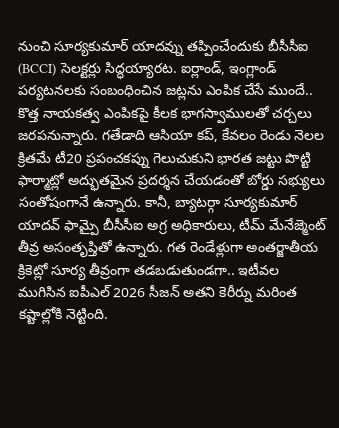నుంచి సూర్యకుమార్ యాదవ్ను తప్పించేందుకు బీసీసీఐ (BCCI) సెలక్టర్లు సిద్ధయ్యారట. ఐర్లాండ్, ఇంగ్లాండ్ పర్యటనలకు సంబంధించిన జట్లను ఎంపిక చేసే ముందే.. కొత్త నాయకత్వ ఎంపికపై కీలక భాగస్వాములతో చర్చలు జరపనున్నారు. గతేడాది ఆసియా కప్, కేవలం రెండు నెలల క్రితమే టీ20 ప్రపంచకప్ను గెలుచుకుని భారత జట్టు పొట్టి ఫార్మాట్లో అద్భుతమైన ప్రదర్శన చేయడంతో బోర్డు సభ్యులు సంతోషంగానే ఉన్నారు. కానీ, బ్యాటర్గా సూర్యకుమార్ యాదవ్ ఫామ్పై బీసీసీఐ అగ్ర అధికారులు, టీమ్ మేనేజ్మెంట్ తీవ్ర అసంతృప్తితో ఉన్నారు. గత రెండేళ్లుగా అంతర్జాతీయ క్రికెట్లో సూర్య తీవ్రంగా తడబడుతుండగా.. ఇటీవల ముగిసిన ఐపీఎల్ 2026 సీజన్ అతని కెరీర్ను మరింత కష్టాల్లోకి నెట్టింది.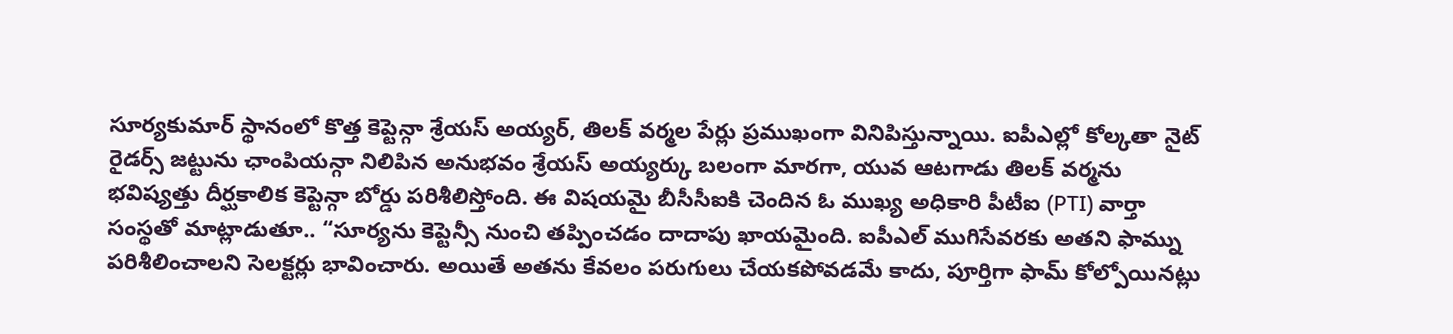సూర్యకుమార్ స్థానంలో కొత్త కెప్టెన్గా శ్రేయస్ అయ్యర్, తిలక్ వర్మల పేర్లు ప్రముఖంగా వినిపిస్తున్నాయి. ఐపీఎల్లో కోల్కతా నైట్ రైడర్స్ జట్టును ఛాంపియన్గా నిలిపిన అనుభవం శ్రేయస్ అయ్యర్కు బలంగా మారగా, యువ ఆటగాడు తిలక్ వర్మను భవిష్యత్తు దీర్ఘకాలిక కెప్టెన్గా బోర్డు పరిశీలిస్తోంది. ఈ విషయమై బీసీసీఐకి చెందిన ఓ ముఖ్య అధికారి పీటీఐ (PTI) వార్తా సంస్థతో మాట్లాడుతూ.. “సూర్యను కెప్టెన్సీ నుంచి తప్పించడం దాదాపు ఖాయమైంది. ఐపీఎల్ ముగిసేవరకు అతని ఫామ్ను పరిశీలించాలని సెలక్టర్లు భావించారు. అయితే అతను కేవలం పరుగులు చేయకపోవడమే కాదు, పూర్తిగా ఫామ్ కోల్పోయినట్లు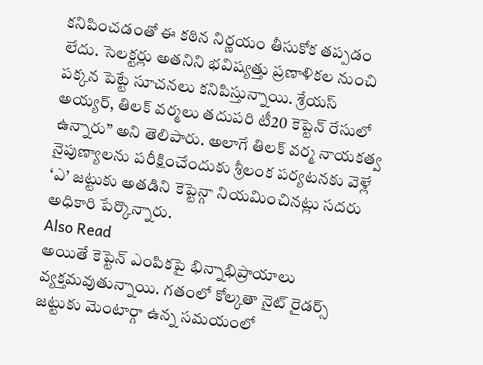కనిపించడంతో ఈ కఠిన నిర్ణయం తీసుకోక తప్పడం లేదు. సెలక్టర్లు అతనిని భవిష్యత్తు ప్రణాళికల నుంచి పక్కన పెట్టే సూచనలు కనిపిస్తున్నాయి. శ్రేయస్ అయ్యర్, తిలక్ వర్మలు తదుపరి టీ20 కెప్టెన్ రేసులో ఉన్నారు” అని తెలిపారు. అలాగే తిలక్ వర్మ నాయకత్వ నైపుణ్యాలను పరీక్షించేందుకు శ్రీలంక పర్యటనకు వెళ్లే ‘ఎ’ జట్టుకు అతడిని కెప్టెన్గా నియమించినట్లు సదరు అధికారి పేర్కొన్నారు.
Also Read
అయితే కెప్టెన్ ఎంపికపై భిన్నాభిప్రాయాలు వ్యక్తమవుతున్నాయి. గతంలో కోల్కతా నైట్ రైడర్స్ జట్టుకు మెంటార్గా ఉన్న సమయంలో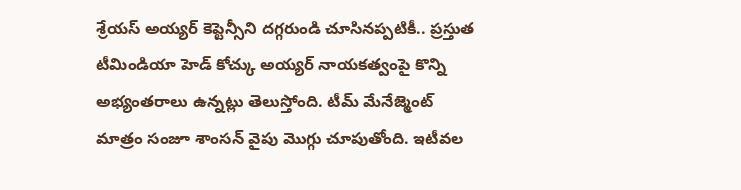శ్రేయస్ అయ్యర్ కెప్టెన్సీని దగ్గరుండి చూసినప్పటికీ.. ప్రస్తుత టీమిండియా హెడ్ కోచ్కు అయ్యర్ నాయకత్వంపై కొన్ని అభ్యంతరాలు ఉన్నట్లు తెలుస్తోంది. టీమ్ మేనేజ్మెంట్ మాత్రం సంజూ శాంసన్ వైపు మొగ్గు చూపుతోంది. ఇటీవల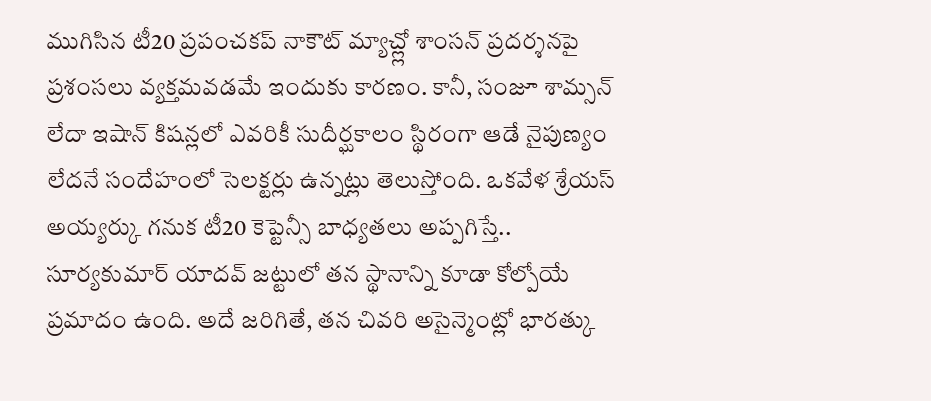ముగిసిన టీ20 ప్రపంచకప్ నాకౌట్ మ్యాచ్ల్లో శాంసన్ ప్రదర్శనపై ప్రశంసలు వ్యక్తమవడమే ఇందుకు కారణం. కానీ, సంజూ శామ్సన్ లేదా ఇషాన్ కిషన్లలో ఎవరికీ సుదీర్ఘకాలం స్థిరంగా ఆడే నైపుణ్యం లేదనే సందేహంలో సెలక్టర్లు ఉన్నట్లు తెలుస్తోంది. ఒకవేళ శ్రేయస్ అయ్యర్కు గనుక టీ20 కెప్టెన్సీ బాధ్యతలు అప్పగిస్తే.. సూర్యకుమార్ యాదవ్ జట్టులో తన స్థానాన్ని కూడా కోల్పోయే ప్రమాదం ఉంది. అదే జరిగితే, తన చివరి అసైన్మెంట్లో భారత్కు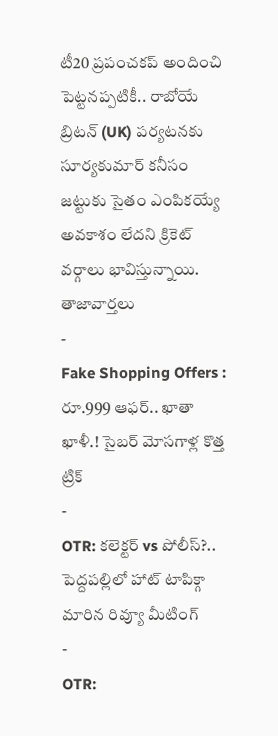టీ20 ప్రపంచకప్ అందించి పెట్టనప్పటికీ.. రాబోయే బ్రిటన్ (UK) పర్యటనకు సూర్యకుమార్ కనీసం జట్టుకు సైతం ఎంపికయ్యే అవకాశం లేదని క్రికెట్ వర్గాలు భావిస్తున్నాయి.
తాజావార్తలు
-
Fake Shopping Offers : రూ.999 ఆఫర్.. ఖాతా ఖాళీ.! సైబర్ మోసగాళ్ల కొత్త ట్రిక్
-
OTR: కలెక్టర్ vs పోలీస్?.. పెద్దపల్లిలో హాట్ టాపిక్గా మారిన రివ్యూ మీటింగ్
-
OTR: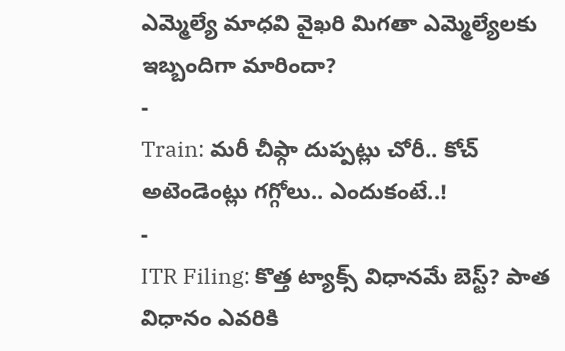ఎమ్మెల్యే మాధవి వైఖరి మిగతా ఎమ్మెల్యేలకు ఇబ్బందిగా మారిందా?
-
Train: మరీ చీఫ్గా దుప్పట్లు చోరీ.. కోచ్ అటెండెంట్లు గగ్గోలు.. ఎందుకంటే..!
-
ITR Filing: కొత్త ట్యాక్స్ విధానమే బెస్ట్? పాత విధానం ఎవరికి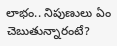లాభం.. నిపుణులు ఏం చెబుతున్నారంటే?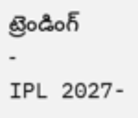ట్రెండింగ్
-
IPL 2027-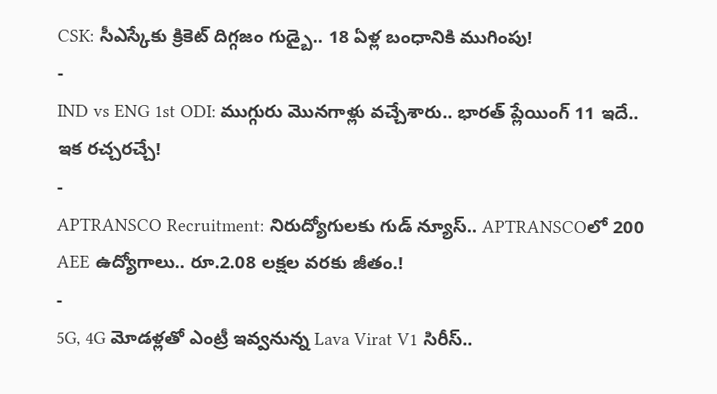CSK: సీఎస్కేకు క్రికెట్ దిగ్గజం గుడ్బై.. 18 ఏళ్ల బంధానికి ముగింపు!
-
IND vs ENG 1st ODI: ముగ్గురు మొనగాళ్లు వచ్చేశారు.. భారత్ ప్లేయింగ్ 11 ఇదే.. ఇక రచ్చరచ్చే!
-
APTRANSCO Recruitment: నిరుద్యోగులకు గుడ్ న్యూస్.. APTRANSCOలో 200 AEE ఉద్యోగాలు.. రూ.2.08 లక్షల వరకు జీతం.!
-
5G, 4G మోడళ్లతో ఎంట్రీ ఇవ్వనున్న Lava Virat V1 సిరీస్..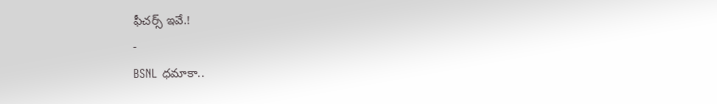ఫీచర్స్ ఇవే.!
-
BSNL ధమాకా..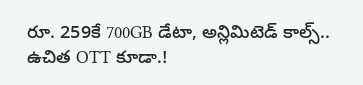రూ. 259కే 700GB డేటా, అన్లిమిటెడ్ కాల్స్.. ఉచిత OTT కూడా.!